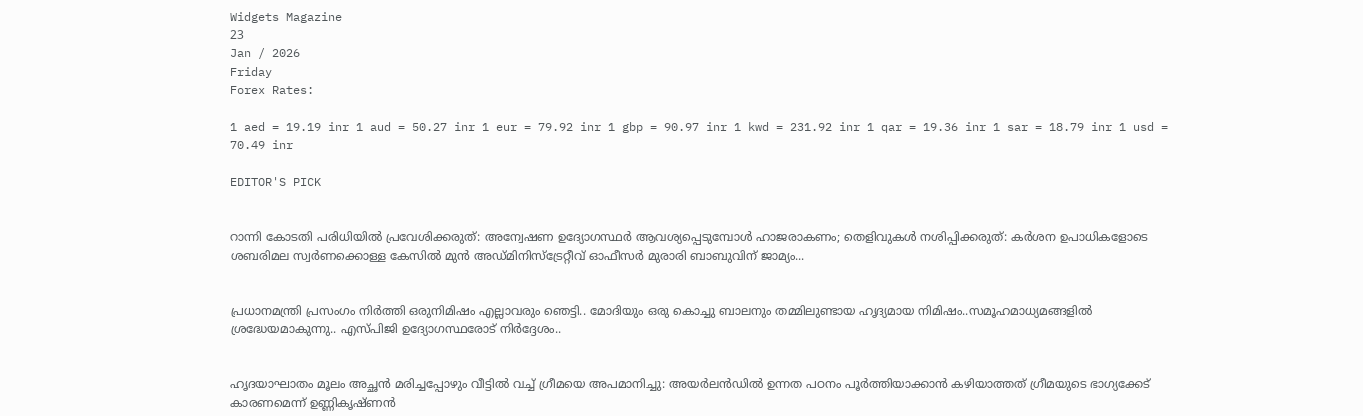Widgets Magazine
23
Jan / 2026
Friday
Forex Rates:

1 aed = 19.19 inr 1 aud = 50.27 inr 1 eur = 79.92 inr 1 gbp = 90.97 inr 1 kwd = 231.92 inr 1 qar = 19.36 inr 1 sar = 18.79 inr 1 usd = 70.49 inr

EDITOR'S PICK


റാന്നി കോടതി പരിധിയില്‍ പ്രവേശിക്കരുത്: അന്വേഷണ ഉദ്യോഗസ്ഥര്‍ ആവശ്യപ്പെടുമ്പോള്‍ ഹാജരാകണം; തെളിവുകള്‍ നശിപ്പിക്കരുത്: കർശന ഉപാധികളോടെ ശബരിമല സ്വർണക്കൊള്ള കേസിൽ മുൻ അഡ്മിനിസ്ട്രേറ്റീവ് ഓഫീസർ മുരാരി ബാബുവിന് ജാമ്യം...


പ്രധാനമന്ത്രി പ്രസംഗം നിർത്തി ഒരുനിമിഷം എല്ലാവരും ഞെട്ടി.. മോദിയും ഒരു കൊച്ചു ബാലനും തമ്മിലുണ്ടായ ഹൃദ്യമായ നിമിഷം..സമൂഹമാധ്യമങ്ങളിൽ ശ്രദ്ധേയമാകുന്നു.. എസ്പിജി ഉദ്യോഗസ്ഥരോട് നിർദ്ദേശം..


ഹൃദയാഘാതം മൂലം അച്ഛൻ മരിച്ചപ്പോഴും വീട്ടിൽ വച്ച് ഗ്രീമയെ അപമാനിച്ചു: അയര്‍ലന്‍ഡില്‍ ഉന്നത പഠനം പൂര്‍ത്തിയാക്കാന്‍ കഴിയാത്തത് ഗ്രീമയുടെ ഭാഗ്യക്കേട് കാരണമെന്ന് ഉണ്ണികൃഷ്ണൻ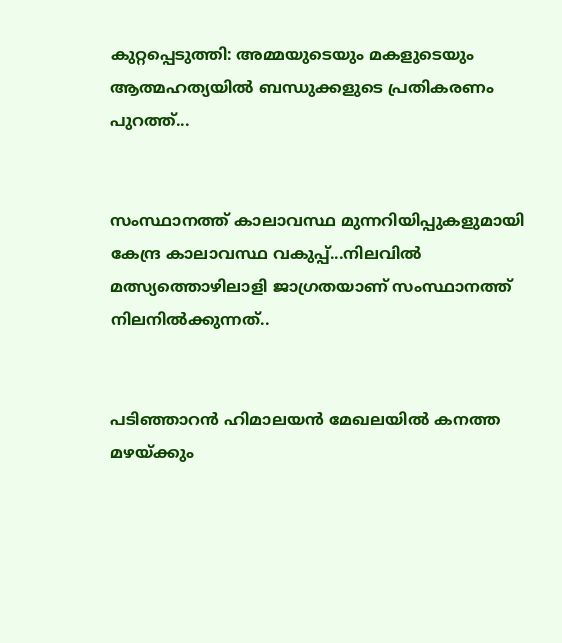കുറ്റപ്പെടുത്തി: അമ്മയുടെയും മകളുടെയും ആത്മഹത്യയിൽ ബന്ധുക്കളുടെ പ്രതികരണം പുറത്ത്...


സംസ്ഥാനത്ത് കാലാവസ്ഥ മുന്നറിയിപ്പുകളുമായി കേന്ദ്ര കാലാവസ്ഥ വകുപ്പ്...നിലവിൽ മത്സ്യത്തൊഴിലാളി ജാഗ്രതയാണ് സംസ്ഥാനത്ത് നിലനിൽക്കുന്നത്..


പടിഞ്ഞാറൻ ഹിമാലയൻ മേഖലയിൽ കനത്ത മഴയ്ക്കും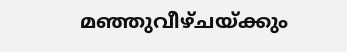മഞ്ഞുവീഴ്ചയ്ക്കും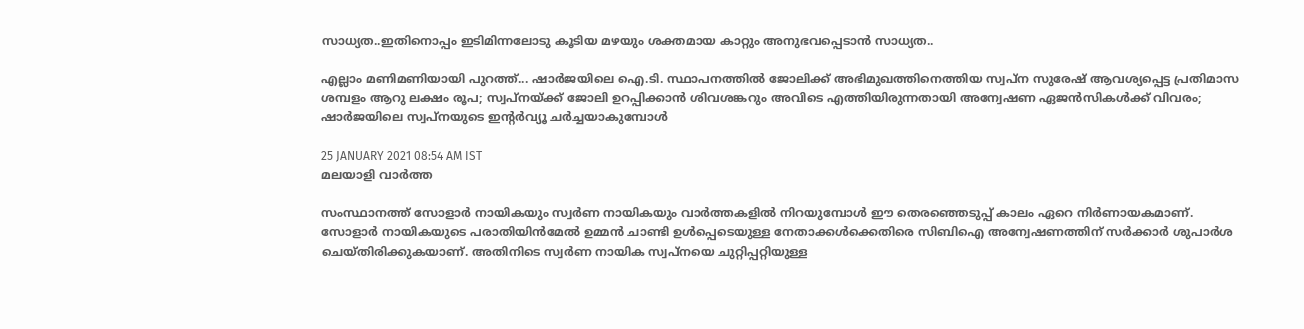സാധ്യത..ഇതിനൊപ്പം ഇടിമിന്നലോടു കൂടിയ മഴയും ശക്തമായ കാറ്റും അനുഭവപ്പെടാൻ സാധ്യത..

എല്ലാം മണിമണിയായി പുറത്ത്... ഷാര്‍ജയിലെ ഐ.ടി. സ്ഥാപനത്തില്‍ ജോലിക്ക് അഭിമുഖത്തിനെത്തിയ സ്വപ്‌ന സുരേഷ് ആവശ്യപ്പെട്ട പ്രതിമാസ ശമ്പളം ആറു ലക്ഷം രൂപ; സ്വപ്നയ്ക്ക് ജോലി ഉറപ്പിക്കാന്‍ ശിവശങ്കറും അവിടെ എത്തിയിരുന്നതായി അന്വേഷണ ഏജന്‍സികള്‍ക്ക് വിവരം; ഷാര്‍ജയിലെ സ്വപ്നയുടെ ഇന്റര്‍വ്യൂ ചര്‍ച്ചയാകുമ്പോള്‍

25 JANUARY 2021 08:54 AM IST
മലയാളി വാര്‍ത്ത

സംസ്ഥാനത്ത് സോളാര്‍ നായികയും സ്വര്‍ണ നായികയും വാര്‍ത്തകളില്‍ നിറയുമ്പോള്‍ ഈ തെരഞ്ഞെടുപ്പ് കാലം ഏറെ നിര്‍ണായകമാണ്. സോളാര്‍ നായികയുടെ പരാതിയിന്‍മേല്‍ ഉമ്മന്‍ ചാണ്ടി ഉള്‍പ്പെടെയുള്ള നേതാക്കള്‍ക്കെതിരെ സിബിഐ അന്വേഷണത്തിന് സര്‍ക്കാര്‍ ശുപാര്‍ശ ചെയ്തിരിക്കുകയാണ്. അതിനിടെ സ്വര്‍ണ നായിക സ്വപ്നയെ ചുറ്റിപ്പറ്റിയുള്ള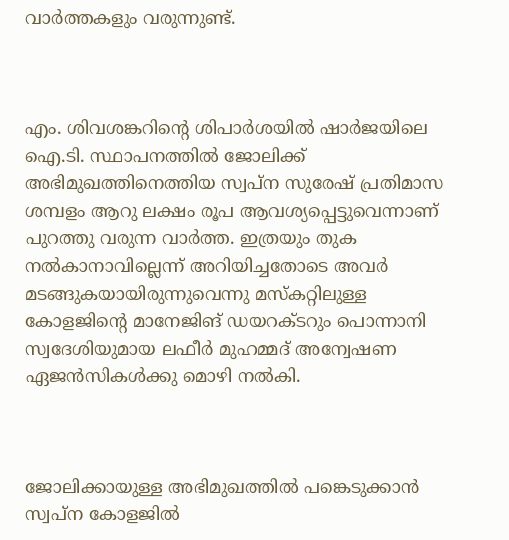വാര്‍ത്തകളും വരുന്നുണ്ട്.



എം. ശിവശങ്കറിന്റെ ശിപാര്‍ശയില്‍ ഷാര്‍ജയിലെ ഐ.ടി. സ്ഥാപനത്തില്‍ ജോലിക്ക് അഭിമുഖത്തിനെത്തിയ സ്വപ്‌ന സുരേഷ് പ്രതിമാസ ശമ്പളം ആറു ലക്ഷം രൂപ ആവശ്യപ്പെട്ടുവെന്നാണ് പുറത്തു വരുന്ന വാര്‍ത്ത. ഇത്രയും തുക നല്‍കാനാവില്ലെന്ന് അറിയിച്ചതോടെ അവര്‍ മടങ്ങുകയായിരുന്നുവെന്നു മസ്‌കറ്റിലുള്ള കോളജിന്റെ മാനേജിങ് ഡയറക്ടറും പൊന്നാനി സ്വദേശിയുമായ ലഫീര്‍ മുഹമ്മദ് അന്വേഷണ ഏജന്‍സികള്‍ക്കു മൊഴി നല്‍കി.



ജോലിക്കായുള്ള അഭിമുഖത്തില്‍ പങ്കെടുക്കാന്‍ സ്വപ്‌ന കോളജില്‍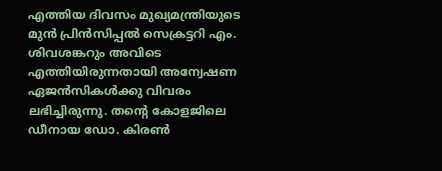എത്തിയ ദിവസം മുഖ്യമന്ത്രിയുടെ മുന്‍ പ്രിന്‍സിപ്പല്‍ സെക്രട്ടറി എം. ശിവശങ്കറും അവിടെ എത്തിയിരുന്നതായി അന്വേഷണ ഏജന്‍സികള്‍ക്കു വിവരം ലഭിച്ചിരുന്നു. തന്റെ കോളജിലെ ഡീനായ ഡോ. കിരണ്‍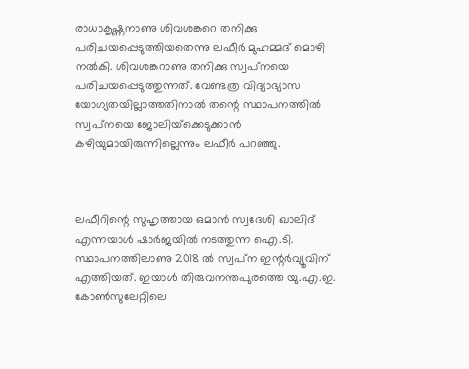രാധാകൃഷ്ണനാണു ശിവശങ്കറെ തനിക്കു പരിചയപ്പെടുത്തിയതെന്നു ലഫീര്‍ മുഹമ്മദ് മൊഴി നല്‍കി. ശിവശങ്കറാണു തനിക്കു സ്വപ്‌നയെ പരിചയപ്പെടുത്തുന്നത്. വേണ്ടത്ര വിദ്യാഭ്യാസ യോഗ്യതയില്ലാത്തതിനാല്‍ തന്റെ സ്ഥാപനത്തില്‍ സ്വപ്‌നയെ ജോലിയ്‌ക്കെടുക്കാന്‍ കഴിയുമായിരുന്നില്ലെന്നും ലഫീര്‍ പറഞ്ഞു.



ലഫീറിന്റെ സുഹൃത്തായ ഒമാന്‍ സ്വദേശി ഖാലിദ് എന്നയാള്‍ ഷാര്‍ജയില്‍ നടത്തുന്ന ഐ.ടി. സ്ഥാപനത്തിലാണു 2018 ല്‍ സ്വപ്‌ന ഇന്റര്‍വ്യൂവിന് എത്തിയത്. ഇയാള്‍ തിരുവനന്തപുരത്തെ യു.എ.ഇ. കോണ്‍സുലേറ്റിലെ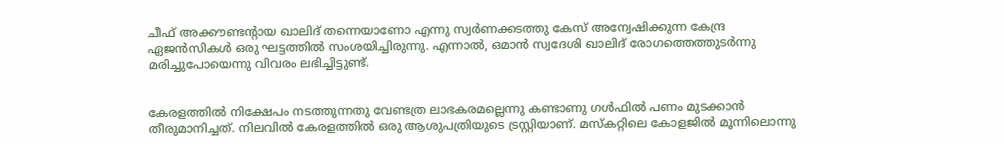ചീഫ് അക്കൗണ്ടന്റായ ഖാലിദ് തന്നെയാണോ എന്നു സ്വര്‍ണക്കടത്തു കേസ് അന്വേഷിക്കുന്ന കേന്ദ്ര ഏജന്‍സികള്‍ ഒരു ഘട്ടത്തില്‍ സംശയിച്ചിരുന്നു. എന്നാല്‍, ഒമാന്‍ സ്വദേശി ഖാലിദ് രോഗത്തെത്തുടര്‍ന്നു മരിച്ചുപോയെന്നു വിവരം ലഭിച്ചിട്ടുണ്ട്.


കേരളത്തില്‍ നിക്ഷേപം നടത്തുന്നതു വേണ്ടത്ര ലാഭകരമല്ലെന്നു കണ്ടാണു ഗള്‍ഫില്‍ പണം മുടക്കാന്‍ തീരുമാനിച്ചത്. നിലവില്‍ കേരളത്തില്‍ ഒരു ആശുപത്രിയുടെ ട്രസ്റ്റിയാണ്. മസ്‌കറ്റിലെ കോളജില്‍ മൂന്നിലൊന്നു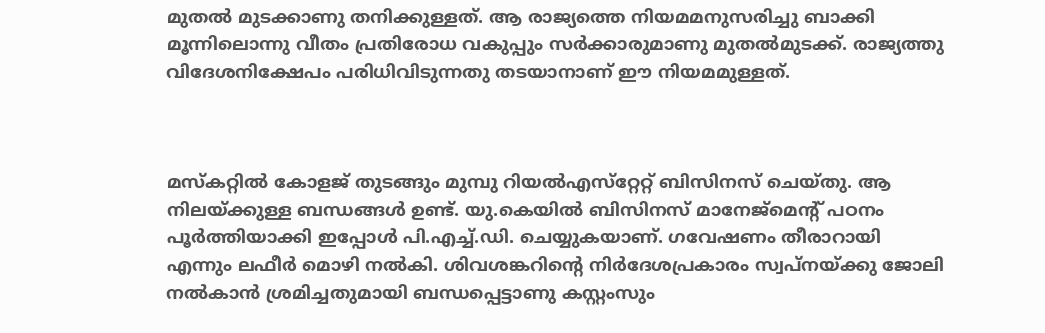മുതല്‍ മുടക്കാണു തനിക്കുള്ളത്. ആ രാജ്യത്തെ നിയമമനുസരിച്ചു ബാക്കി മൂന്നിലൊന്നു വീതം പ്രതിരോധ വകുപ്പും സര്‍ക്കാരുമാണു മുതല്‍മുടക്ക്. രാജ്യത്തു വിദേശനിക്ഷേപം പരിധിവിടുന്നതു തടയാനാണ് ഈ നിയമമുള്ളത്.



മസ്‌കറ്റില്‍ കോളജ് തുടങ്ങും മുമ്പു റിയല്‍എസ്‌റ്റേറ്റ് ബിസിനസ് ചെയ്തു. ആ നിലയ്ക്കുള്ള ബന്ധങ്ങള്‍ ഉണ്ട്. യു.കെയില്‍ ബിസിനസ് മാനേജ്‌മെന്റ് പഠനം പൂര്‍ത്തിയാക്കി ഇപ്പോള്‍ പി.എച്ച്.ഡി. ചെയ്യുകയാണ്. ഗവേഷണം തീരാറായി എന്നും ലഫീര്‍ മൊഴി നല്‍കി. ശിവശങ്കറിന്റെ നിര്‍ദേശപ്രകാരം സ്വപ്‌നയ്ക്കു ജോലി നല്‍കാന്‍ ശ്രമിച്ചതുമായി ബന്ധപ്പെട്ടാണു കസ്റ്റംസും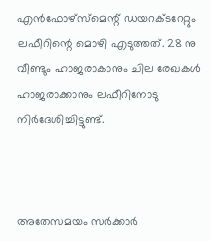എന്‍ഫോഴ്‌സ്‌മെന്റ് ഡയറക്ടറേറ്റും ലഫീറിന്റെ മൊഴി എടുത്തത്. 28 നു വീണ്ടും ഹാജരാകാനും ചില രേഖകള്‍ ഹാജരാക്കാനും ലഫീറിനോടു നിര്‍ദേശിച്ചിട്ടുണ്ട്.



അതേസമയം സര്‍ക്കാര്‍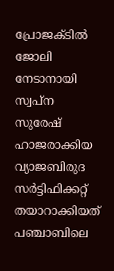പ്രോജക്ടില്‍ ജോലി നേടാനായി സ്വപ്ന സുരേഷ് ഹാജരാക്കിയ വ്യാജബിരുദ സര്‍ട്ടിഫിക്കറ്റ് തയാറാക്കിയത് പഞ്ചാബിലെ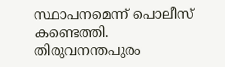സ്ഥാപനമെന്ന് പൊലീസ് കണ്ടെത്തി. തിരുവനന്തപുരം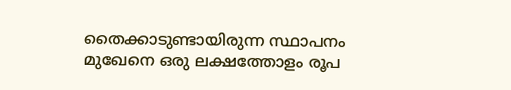തൈക്കാടുണ്ടായിരുന്ന സ്ഥാപനം മുഖേനെ ഒരു ലക്ഷത്തോളം രൂപ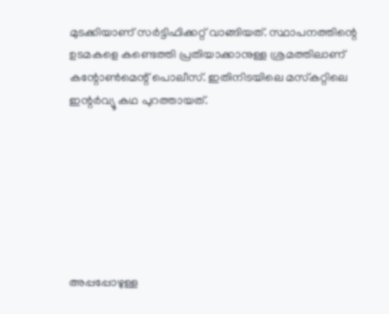മുടക്കിയാണ് സര്‍ട്ടിഫിക്കറ്റ് വാങ്ങിയത്. സ്ഥാപനത്തിന്റെ ഉടമകളെ കണ്ടെത്തി പ്രതിയാക്കാനുള്ള ശ്രമത്തിലാണ് കന്റോണ്‍മെന്റ് പൊലീസ്. ഇതിനിടയിലെ മസ്‌കറ്റിലെ ഇന്റര്‍വ്യൂ കഥ പുറത്തായത്.







അപ്പപ്പോഴുള്ള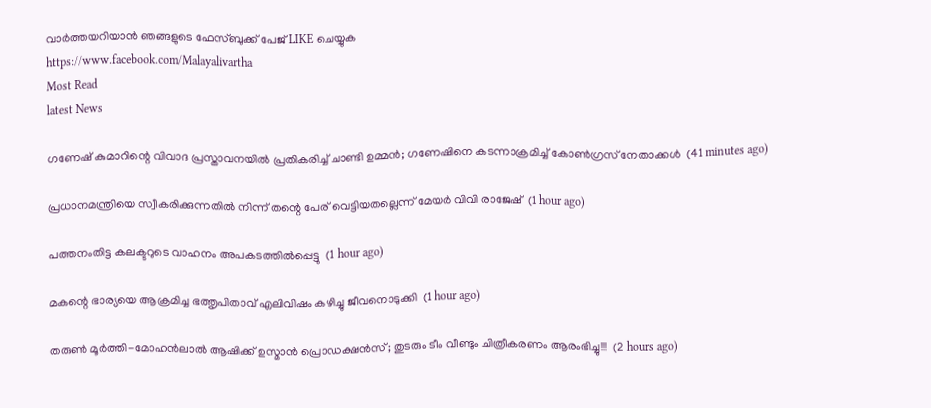വാര്‍ത്തയറിയാന്‍ ഞങ്ങളുടെ ഫേസ്‌ബുക്ക്‌ പേജ് LIKE ചെയ്യുക
https://www.facebook.com/Malayalivartha
Most Read
latest News

ഗണേഷ് കുമാറിന്റെ വിവാദ പ്രസ്താവനയില്‍ പ്രതികരിച്ച് ചാണ്ടി ഉമ്മന്‍; ഗണേഷിനെ കടന്നാക്രമിച്ച് കോണ്‍ഗ്രസ് നേതാക്കള്‍  (41 minutes ago)

പ്രധാനമന്ത്രിയെ സ്വീകരിക്കുന്നതില്‍ നിന്ന് തന്റെ പേര് വെട്ടിയതല്ലെന്ന് മേയര്‍ വിവി രാജേഷ്  (1 hour ago)

പത്തനംതിട്ട കലക്ടറുടെ വാഹനം അപകടത്തില്‍പ്പെട്ടു  (1 hour ago)

മകന്റെ ഭാര്യയെ ആക്രമിച്ച ഭത്തൃപിതാവ് എലിവിഷം കഴിച്ചു ജീവനൊടുക്കി  (1 hour ago)

തരുൺ മൂർത്തി-മോഹൻലാൽ ആഷിക്ക് ഉസ്മാൻ പ്രൊഡക്ഷൻസ്; തുടരും ടീം വീണ്ടും ചിത്രീകരണം ആരംഭിച്ചു!!!  (2 hours ago)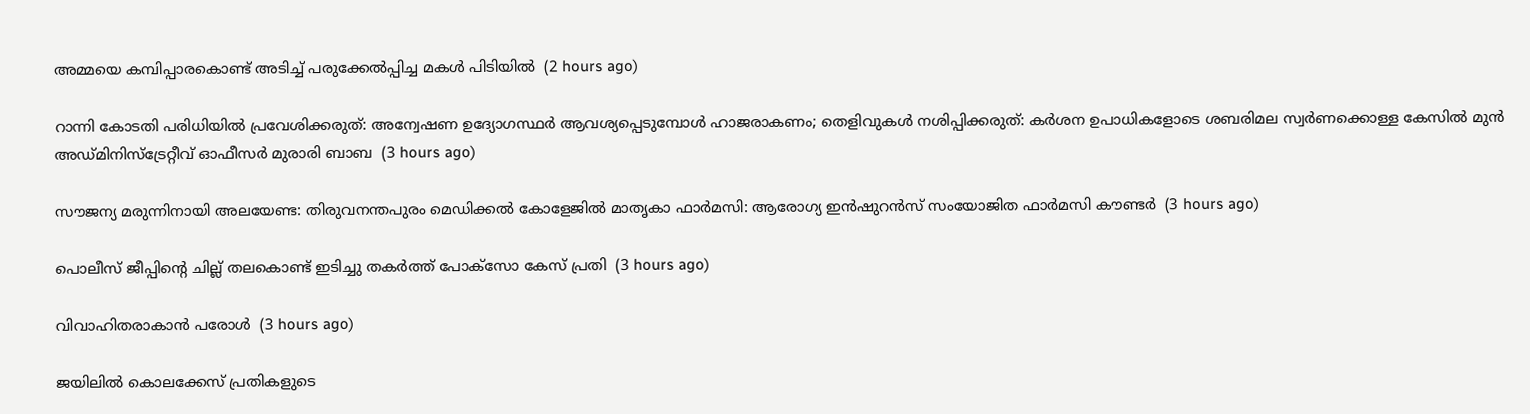അമ്മയെ കമ്പിപ്പാരകൊണ്ട് അടിച്ച് പരുക്കേല്‍പ്പിച്ച മകള്‍ പിടിയില്‍  (2 hours ago)

റാന്നി കോടതി പരിധിയില്‍ പ്രവേശിക്കരുത്: അന്വേഷണ ഉദ്യോഗസ്ഥര്‍ ആവശ്യപ്പെടുമ്പോള്‍ ഹാജരാകണം; തെളിവുകള്‍ നശിപ്പിക്കരുത്: കർശന ഉപാധികളോടെ ശബരിമല സ്വർണക്കൊള്ള കേസിൽ മുൻ അഡ്മിനിസ്ട്രേറ്റീവ് ഓഫീസർ മുരാരി ബാബ  (3 hours ago)

സൗജന്യ മരുന്നിനായി അലയേണ്ട: തിരുവനന്തപുരം മെഡിക്കല്‍ കോളേജില്‍ മാതൃകാ ഫാര്‍മസി: ആരോഗ്യ ഇന്‍ഷുറന്‍സ് സംയോജിത ഫാര്‍മസി കൗണ്ടര്‍  (3 hours ago)

പൊലീസ് ജീപ്പിന്റെ ചില്ല് തലകൊണ്ട് ഇടിച്ചു തകര്‍ത്ത് പോക്‌സോ കേസ് പ്രതി  (3 hours ago)

വിവാഹിതരാകാൻ പരോൾ  (3 hours ago)

ജയിലില്‍ കൊലക്കേസ് പ്രതികളുടെ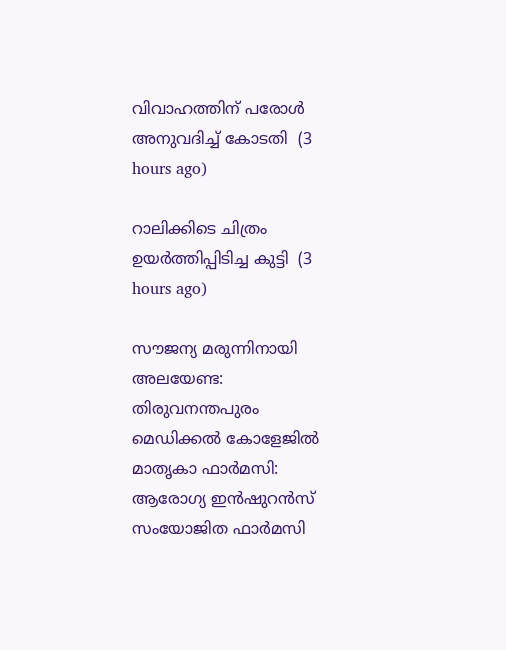വിവാഹത്തിന് പരോള്‍ അനുവദിച്ച് കോടതി  (3 hours ago)

റാലിക്കിടെ ചിത്രം ഉയർത്തിപ്പിടിച്ച കുട്ടി  (3 hours ago)

സൗജന്യ മരുന്നിനായി അലയേണ്ട: തിരുവനന്തപുരം മെഡിക്കല്‍ കോളേജില്‍ മാതൃകാ ഫാര്‍മസി: ആരോഗ്യ ഇന്‍ഷുറന്‍സ് സംയോജിത ഫാര്‍മസി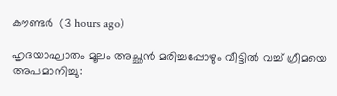കൗണ്ടര്‍  (3 hours ago)

ഹൃദയാഘാതം മൂലം അച്ഛൻ മരിച്ചപ്പോഴും വീട്ടിൽ വച്ച് ഗ്രീമയെ അപമാനിച്ചു: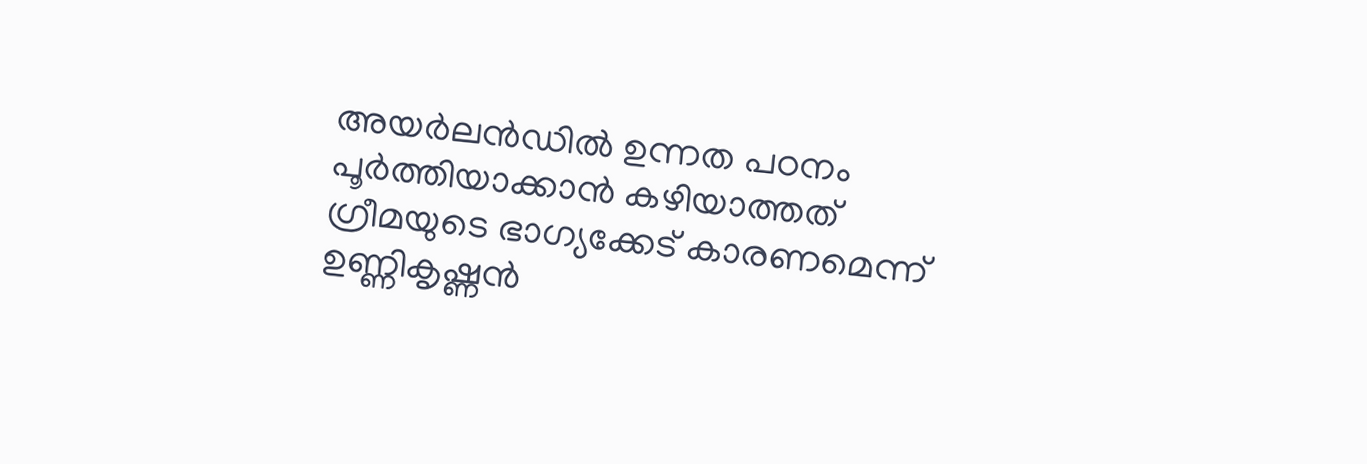അയര്‍ലന്‍ഡില്‍ ഉന്നത പഠനം പൂര്‍ത്തിയാക്കാന്‍ കഴിയാത്തത് ഗ്രീമയുടെ ഭാഗ്യക്കേട് കാരണമെന്ന് ഉണ്ണികൃഷ്ണൻ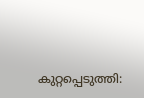കുറ്റപ്പെടുത്തി: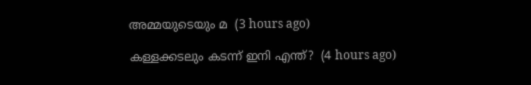അമ്മയുടെയും മ  (3 hours ago)

കള്ളക്കടലും കടന്ന് ഇനി എന്ത്?  (4 hours ago)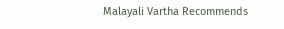Malayali Vartha Recommends